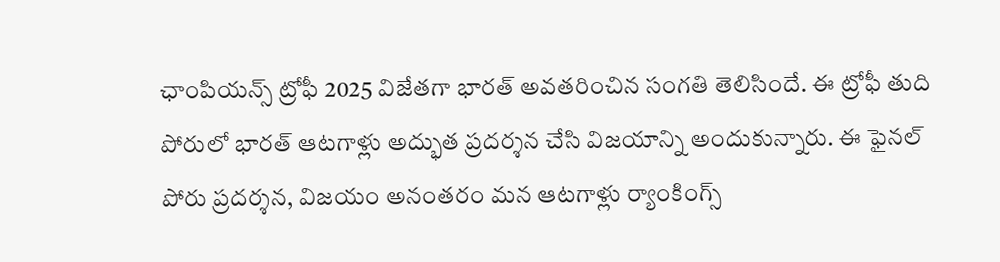ఛాంపియన్స్ ట్రోఫీ 2025 విజేతగా భారత్ అవతరించిన సంగతి తెలిసిందే. ఈ ట్రోఫీ తుది పోరులో భారత్ ఆటగాళ్లు అద్భుత ప్రదర్శన చేసి విజయాన్ని అందుకున్నారు. ఈ ఫైనల్ పోరు ప్రదర్శన, విజయం అనంతరం మన ఆటగాళ్లు ర్యాంకింగ్స్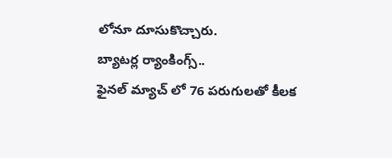లోనూ దూసుకొచ్చారు.
బ్యాటర్ల ర్యాంకింగ్స్..
ఫైనల్ మ్యాచ్ లో 76 పరుగులతో కీలక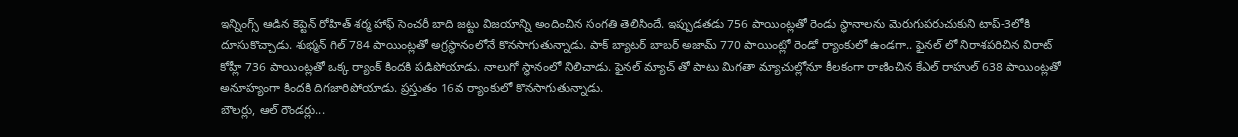ఇన్నింగ్స్ ఆడిన కెప్టెన్ రోహిత్ శర్మ హాఫ్ సెంచరీ బాది జట్టు విజయాన్ని అందించిన సంగతి తెలిసిందే. ఇప్పుడతడు 756 పాయింట్లతో రెండు స్థానాలను మెరుగుపరుచుకుని టాప్-3లోకి దూసుకొచ్చాడు. శుభ్మన్ గిల్ 784 పాయింట్లతో అగ్రస్థానంలోనే కొనసాగుతున్నాడు. పాక్ బ్యాటర్ బాబర్ అజామ్ 770 పాయింట్లో రెండో ర్యాంకులో ఉండగా.. ఫైనల్ లో నిరాశపరిచిన విరాట్ కోహ్లీ 736 పాయింట్లతో ఒక్క ర్యాంక్ కిందకి పడిపోయాడు. నాలుగో స్థానంలో నిలిచాడు. ఫైనల్ మ్యాచ్ తో పాటు మిగతా మ్యాచుల్లోనూ కీలకంగా రాణించిన కేఎల్ రాహుల్ 638 పాయింట్లతో అనూహ్యంగా కిందకి దిగజారిపోయాడు. ప్రస్తుతం 16వ ర్యాంకులో కొనసాగుతున్నాడు.
బౌలర్లు, ఆల్ రౌండర్లు...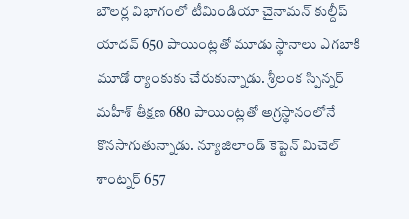బౌలర్ల విభాగంలో టీమిండియా చైనామన్ కుల్దీప్ యాదవ్ 650 పాయింట్లతో మూడు స్థానాలు ఎగబాకి మూడో ర్యాంకుకు చేరుకున్నాడు. శ్రీలంక స్పిన్నర్ మహీశ్ తీక్షణ 680 పాయింట్లతో అగ్రస్థానంలోనే కొనసాగుతున్నాడు. న్యూజిలాండ్ కెప్టెన్ మిచెల్ శాంట్నర్ 657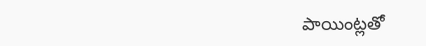పాయింట్లతో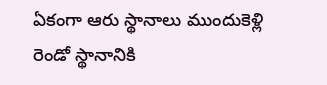ఏకంగా ఆరు స్థానాలు ముందుకెళ్లి రెండో స్థానానికి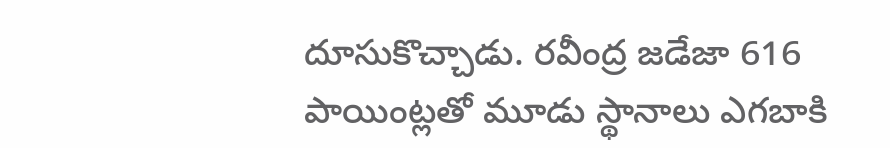దూసుకొచ్చాడు. రవీంద్ర జడేజా 616 పాయింట్లతో మూడు స్థానాలు ఎగబాకి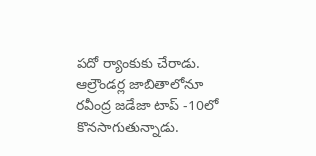పదో ర్యాంకుకు చేరాడు. ఆల్రౌండర్ల జాబితాలోనూ రవీంద్ర జడేజా టాప్ -10లో కొనసాగుతున్నాడు.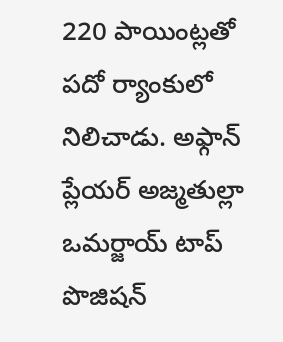220 పాయింట్లతో పదో ర్యాంకులో నిలిచాడు. అఫ్గాన్ ప్లేయర్ అజ్మతుల్లా ఒమర్జాయ్ టాప్ పొజిషన్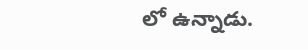లో ఉన్నాడు.